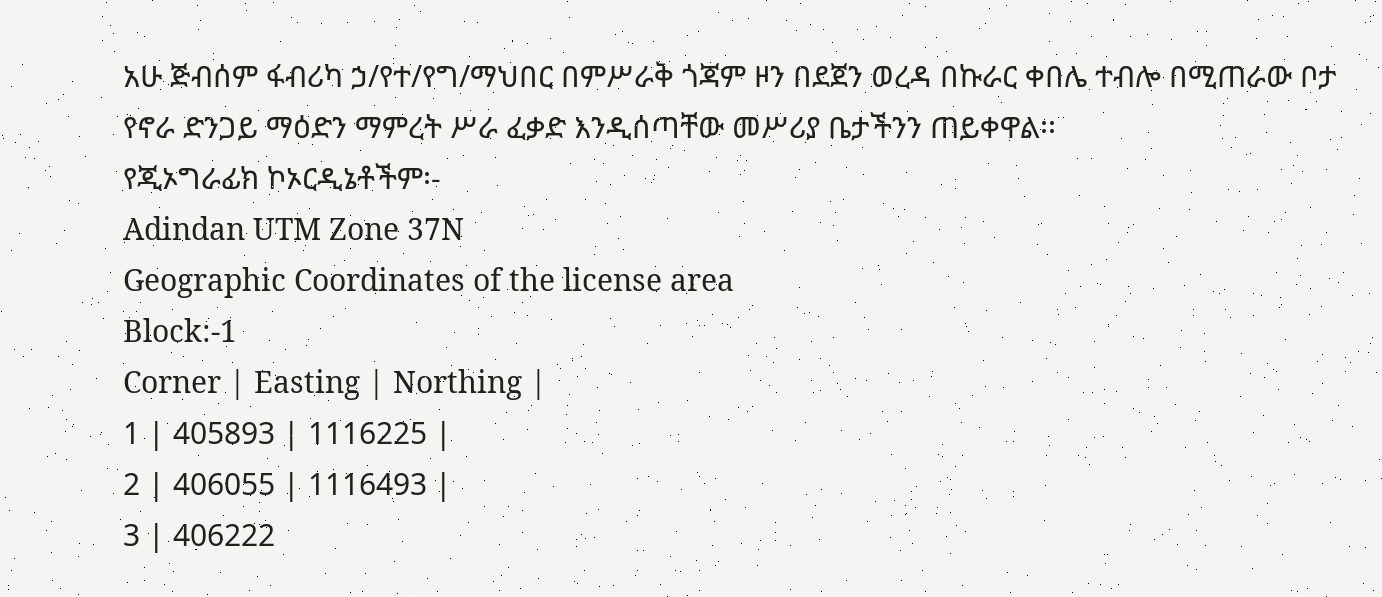አሁ ጅብሰም ፋብሪካ ኃ/የተ/የግ/ማህበር በምሥራቅ ጎጃም ዞን በደጀን ወረዳ በኩራር ቀበሌ ተብሎ በሚጠራው ቦታ የኖራ ድንጋይ ማዕድን ማምረት ሥራ ፈቃድ እንዲሰጣቸው መሥሪያ ቤታችንን ጠይቀዋል፡፡
የጂኦግራፊክ ኮኦርዲኔቶችም፡-
Adindan UTM Zone 37N
Geographic Coordinates of the license area
Block:-1
Corner | Easting | Northing |
1 | 405893 | 1116225 |
2 | 406055 | 1116493 |
3 | 406222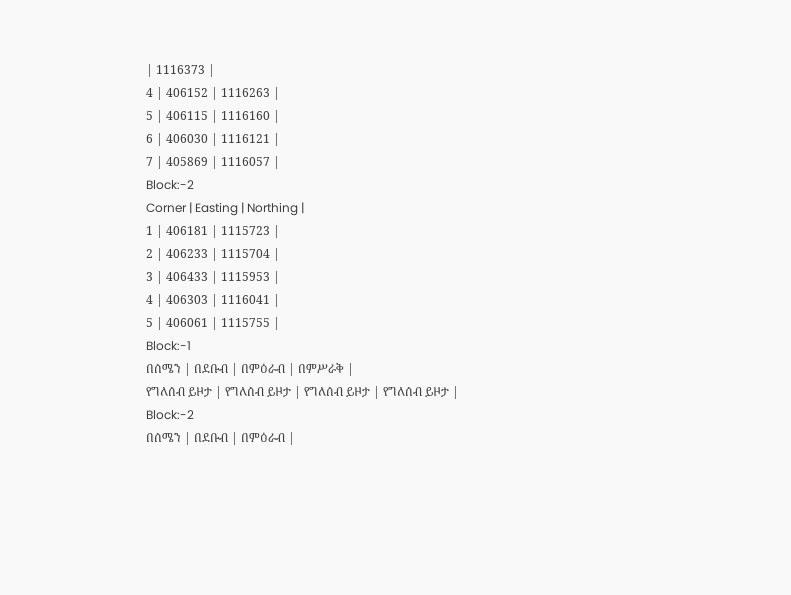| 1116373 |
4 | 406152 | 1116263 |
5 | 406115 | 1116160 |
6 | 406030 | 1116121 |
7 | 405869 | 1116057 |
Block:-2
Corner | Easting | Northing |
1 | 406181 | 1115723 |
2 | 406233 | 1115704 |
3 | 406433 | 1115953 |
4 | 406303 | 1116041 |
5 | 406061 | 1115755 |
Block:-1
በሰሜን | በደቡብ | በምዕራብ | በምሥራቅ |
የግለሰብ ይዞታ | የግለሰብ ይዞታ | የግለሰብ ይዞታ | የግለሰብ ይዞታ |
Block:-2
በሰሜን | በደቡብ | በምዕራብ |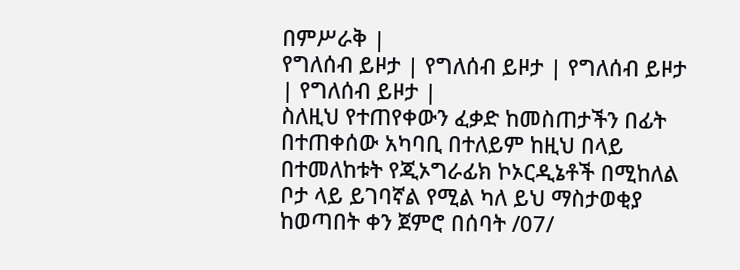በምሥራቅ |
የግለሰብ ይዞታ | የግለሰብ ይዞታ | የግለሰብ ይዞታ | የግለሰብ ይዞታ |
ስለዚህ የተጠየቀውን ፈቃድ ከመስጠታችን በፊት በተጠቀሰው አካባቢ በተለይም ከዚህ በላይ በተመለከቱት የጂኦግራፊክ ኮኦርዲኔቶች በሚከለል ቦታ ላይ ይገባኛል የሚል ካለ ይህ ማስታወቂያ ከወጣበት ቀን ጀምሮ በሰባት /07/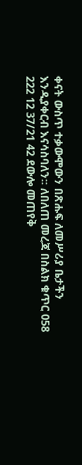ቀናት ውስጥ ተቃውሞውን በጽሑፍ ለመሥሪያ ቤታችን እንዲያቀርብ እናሳስባለን፡፡ ለበለጠ መረጃ በስልክ ቁጥር 058 222 12 37/21 42 ደውሎ መጠየቅ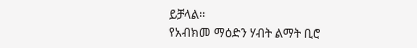ይቻላል፡፡
የአብክመ ማዕድን ሃብት ልማት ቢሮ